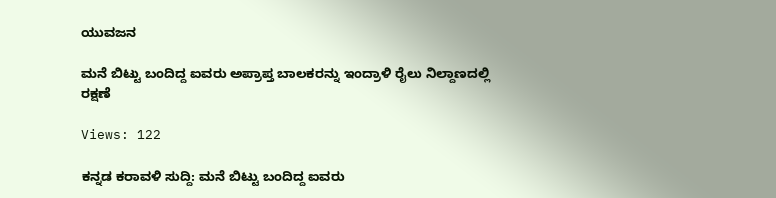ಯುವಜನ

ಮನೆ ಬಿಟ್ಟು ಬಂದಿದ್ದ ಐವರು ಅಪ್ರಾಪ್ತ ಬಾಲಕರನ್ನು ಇಂದ್ರಾಳಿ ರೈಲು ನಿಲ್ದಾಣದಲ್ಲಿ ರಕ್ಷಣೆ

Views: 122

ಕನ್ನಡ ಕರಾವಳಿ ಸುದ್ದಿ: ಮನೆ ಬಿಟ್ಟು ಬಂದಿದ್ದ ಐವರು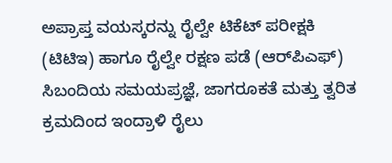ಅಪ್ರಾಪ್ತ ವಯಸ್ಕರನ್ನು ರೈಲ್ವೇ ಟಿಕೆಟ್ ಪರೀಕ್ಷಕಿ (ಟಿಟಿಇ) ಹಾಗೂ ರೈಲ್ವೇ ರಕ್ಷಣ ಪಡೆ (ಆರ್‌ಪಿಎಫ್) ಸಿಬಂದಿಯ ಸಮಯಪ್ರಜ್ಞೆ, ಜಾಗರೂಕತೆ ಮತ್ತು ತ್ವರಿತ ಕ್ರಮದಿಂದ ಇಂದ್ರಾಳಿ ರೈಲು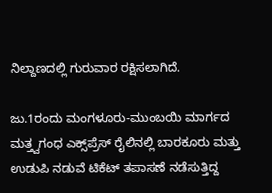ನಿಲ್ದಾಣದಲ್ಲಿ ಗುರುವಾರ ರಕ್ಷಿಸಲಾಗಿದೆ.

ಜು.1ರಂದು ಮಂಗಳೂರು-ಮುಂಬಯಿ ಮಾರ್ಗದ ಮತ್ತ್ವಗಂಧ ಎಕ್ಸ್‌ಪ್ರೆಸ್ ರೈಲಿನಲ್ಲಿ ಬಾರಕೂರು ಮತ್ತು ಉಡುಪಿ ನಡುವೆ ಟಿಕೆಟ್ ತಪಾಸಣೆ ನಡೆಸುತ್ತಿದ್ದ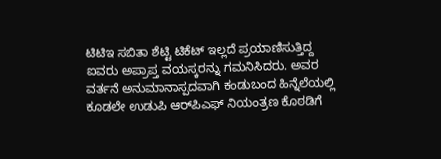ಟಿಟಿಇ ಸಬಿತಾ ಶೆಟ್ಟಿ ಟಿಕೆಟ್ ಇಲ್ಲದೆ ಪ್ರಯಾಣಿಸುತ್ತಿದ್ದ ಐವರು ಅಪ್ರಾಪ್ತ ವಯಸ್ಕರನ್ನು ಗಮನಿಸಿದರು. ಅವರ ವರ್ತನೆ ಅನುಮಾನಾಸ್ಪದವಾಗಿ ಕಂಡುಬಂದ ಹಿನ್ನೆಲೆಯಲ್ಲಿ ಕೂಡಲೇ ಉಡುಪಿ ಆರ್‌ಪಿಎಫ್ ನಿಯಂತ್ರಣ ಕೊಠಡಿಗೆ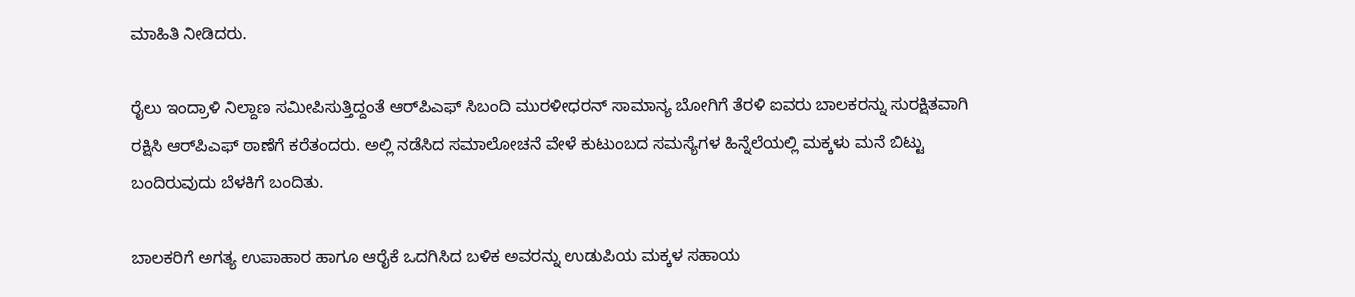ಮಾಹಿತಿ ನೀಡಿದರು.

ರೈಲು ಇಂದ್ರಾಳಿ ನಿಲ್ದಾಣ ಸಮೀಪಿಸುತ್ತಿದ್ದಂತೆ ಆರ್‌ಪಿಎಫ್ ಸಿಬಂದಿ ಮುರಳೀಧರನ್ ಸಾಮಾನ್ಯ ಬೋಗಿಗೆ ತೆರಳಿ ಐವರು ಬಾಲಕರನ್ನು ಸುರಕ್ಷಿತವಾಗಿ ರಕ್ಷಿಸಿ ಆರ್‌ಪಿಎಫ್ ಠಾಣೆಗೆ ಕರೆತಂದರು. ಅಲ್ಲಿ ನಡೆಸಿದ ಸಮಾಲೋಚನೆ ವೇಳೆ ಕುಟುಂಬದ ಸಮಸ್ಯೆಗಳ ಹಿನ್ನೆಲೆಯಲ್ಲಿ ಮಕ್ಕಳು ಮನೆ ಬಿಟ್ಟು  ಬಂದಿರುವುದು ಬೆಳಕಿಗೆ ಬಂದಿತು.

ಬಾಲಕರಿಗೆ ಅಗತ್ಯ ಉಪಾಹಾರ ಹಾಗೂ ಆರೈಕೆ ಒದಗಿಸಿದ ಬಳಿಕ ಅವರನ್ನು ಉಡುಪಿಯ ಮಕ್ಕಳ ಸಹಾಯ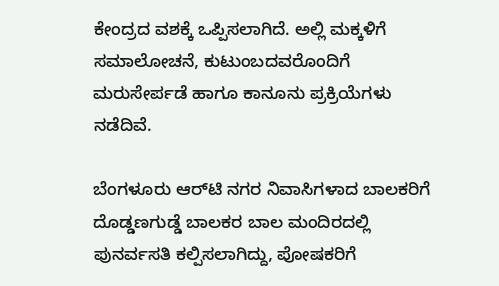ಕೇಂದ್ರದ ವಶಕ್ಕೆ ಒಪ್ಪಿಸಲಾಗಿದೆ. ಅಲ್ಲಿ ಮಕ್ಕಳಿಗೆ ಸಮಾಲೋಚನೆ, ಕುಟುಂಬದವರೊಂದಿಗೆ ಮರುಸೇರ್ಪಡೆ ಹಾಗೂ ಕಾನೂನು ಪ್ರಕ್ರಿಯೆಗಳು ನಡೆದಿವೆ.

ಬೆಂಗಳೂರು ಆರ್‌ಟಿ ನಗರ ನಿವಾಸಿಗಳಾದ ಬಾಲಕರಿಗೆ ದೊಡ್ಡಣಗುಡ್ಡೆ ಬಾಲಕರ ಬಾಲ ಮಂದಿರದಲ್ಲಿ ಪುನರ್ವಸತಿ ಕಲ್ಪಿಸಲಾಗಿದ್ದು, ಪೋಷಕರಿಗೆ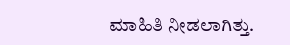ಮಾಹಿತಿ ನೀಡಲಾಗಿತ್ತು.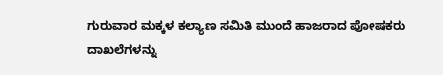ಗುರುವಾರ ಮಕ್ಕಳ ಕಲ್ಯಾಣ ಸಮಿತಿ ಮುಂದೆ ಹಾಜರಾದ ಪೋಷಕರು ದಾಖಲೆಗಳನ್ನು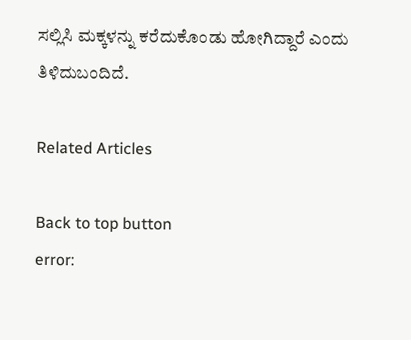ಸಲ್ಲಿಸಿ ಮಕ್ಕಳನ್ನು ಕರೆದುಕೊಂಡು ಹೋಗಿದ್ದಾರೆ ಎಂದು ತಿಳಿದುಬಂದಿದೆ.

Related Articles

Back to top button
error: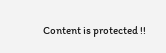Content is protected !!